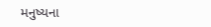મનુષ્યના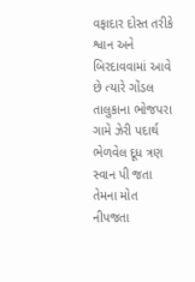વફાદાર દોસ્ત તરીકે શ્વાન અને બિરદાવવામાં આવે છે ત્યારે ગોંડલ તાલુકાના ભોજપરા ગામે ઝેરી પદાર્થ ભેળવેલ દૂધ ત્રણ સ્વાન પી જતા તેમના મોત નીપજતા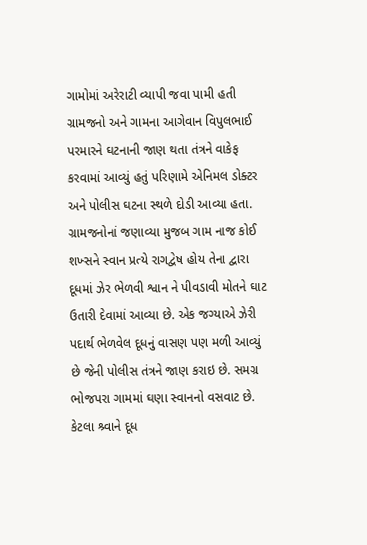ગામોમાં અરેરાટી વ્યાપી જવા પામી હતી ગ્રામજનો અને ગામના આગેવાન વિપુલભાઈ પરમારને ઘટનાની જાણ થતા તંત્રને વાકેફ કરવામાં આવ્યું હતું પરિણામે એનિમલ ડોક્ટર અને પોલીસ ઘટના સ્થળે દોડી આવ્યા હતા.
ગ્રામજનોનાં જણાવ્યા મુજબ ગામ નાજ કોઈ શખ્સને સ્વાન પ્રત્યે રાગદ્વેષ હોય તેના દ્વારા દૂધમાં ઝેર ભેળવી શ્વાન ને પીવડાવી મોતને ઘાટ ઉતારી દેવામાં આવ્યા છે. એક જગ્યાએ ઝેરી પદાર્થ ભેળવેલ દૂધનું વાસણ પણ મળી આવ્યું છે જેની પોલીસ તંત્રને જાણ કરાઇ છે. સમગ્ર ભોજપરા ગામમાં ઘણા સ્વાનનો વસવાટ છે. કેટલા શ્ર્વાને દૂધ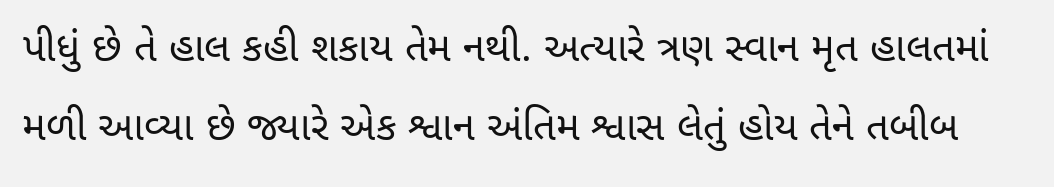પીધું છે તે હાલ કહી શકાય તેમ નથી. અત્યારે ત્રણ સ્વાન મૃત હાલતમાં મળી આવ્યા છે જ્યારે એક શ્વાન અંતિમ શ્વાસ લેતું હોય તેને તબીબ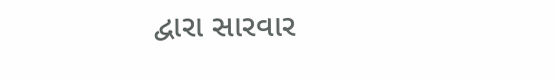દ્વારા સારવાર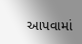આપવામાં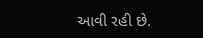આવી રહી છે.